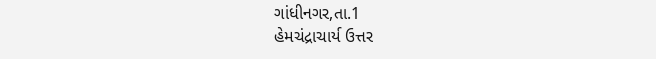ગાંધીનગર,તા.1
હેમચંદ્રાચાર્ય ઉત્તર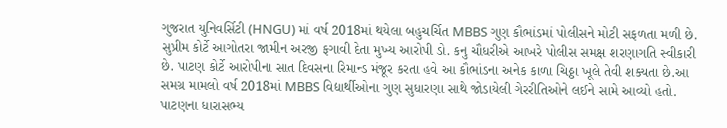ગુજરાત યુનિવર્સિટી (HNGU) માં વર્ષ 2018માં થયેલા બહુચર્ચિત MBBS ગુણ કૌભાંડમાં પોલીસને મોટી સફળતા મળી છે. સુપ્રીમ કોર્ટે આગોતરા જામીન અરજી ફગાવી દેતા મુખ્ય આરોપી ડો. કનુ ચૌધરીએ આખરે પોલીસ સમક્ષ શરણાગતિ સ્વીકારી છે. પાટણ કોર્ટે આરોપીના સાત દિવસના રિમાન્ડ મંજૂર કરતા હવે આ કૌભાંડના અનેક કાળા ચિઠ્ઠા ખૂલે તેવી શક્યતા છે.આ સમગ્ર મામલો વર્ષ 2018માં MBBS વિદ્યાર્થીઓના ગુણ સુધારણા સાથે જોડાયેલી ગેરરીતિઓને લઈને સામે આવ્યો હતો. પાટણના ધારાસભ્ય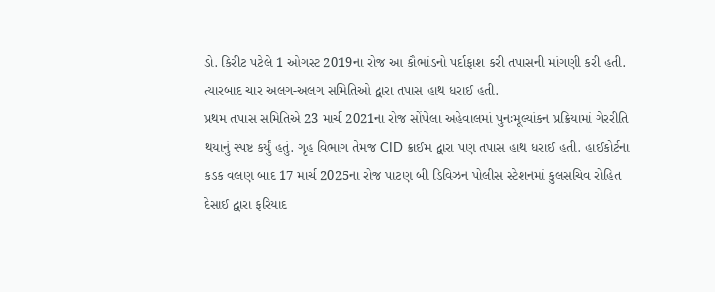ડો. કિરીટ પટેલે 1 ઓગસ્ટ 2019ના રોજ આ કૌભાંડનો પર્દાફાશ કરી તપાસની માંગણી કરી હતી. ત્યારબાદ ચાર અલગ-અલગ સમિતિઓ દ્વારા તપાસ હાથ ધરાઈ હતી.
પ્રથમ તપાસ સમિતિએ 23 માર્ચ 2021ના રોજ સોંપેલા અહેવાલમાં પુનઃમૂલ્યાંકન પ્રક્રિયામાં ગેરરીતિ થયાનું સ્પષ્ટ કર્યું હતું. ગૃહ વિભાગ તેમજ CID ક્રાઈમ દ્વારા પણ તપાસ હાથ ધરાઈ હતી. હાઈકોર્ટના કડક વલણ બાદ 17 માર્ચ 2025ના રોજ પાટણ બી ડિવિઝન પોલીસ સ્ટેશનમાં કુલસચિવ રોહિત દેસાઈ દ્વારા ફરિયાદ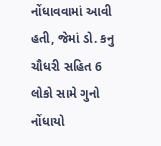નોંધાવવામાં આવી હતી, જેમાં ડો. કનુ ચૌધરી સહિત 6 લોકો સામે ગુનો નોંધાયો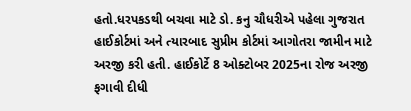હતો.ધરપકડથી બચવા માટે ડો. કનુ ચૌધરીએ પહેલા ગુજરાત હાઈકોર્ટમાં અને ત્યારબાદ સુપ્રીમ કોર્ટમાં આગોતરા જામીન માટે અરજી કરી હતી. હાઈકોર્ટે 8 ઓક્ટોબર 2025ના રોજ અરજી ફગાવી દીધી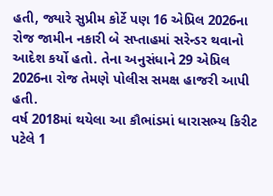હતી, જ્યારે સુપ્રીમ કોર્ટે પણ 16 એપ્રિલ 2026ના રોજ જામીન નકારી બે સપ્તાહમાં સરેન્ડર થવાનો આદેશ કર્યો હતો. તેના અનુસંધાને 29 એપ્રિલ 2026ના રોજ તેમણે પોલીસ સમક્ષ હાજરી આપી હતી.
વર્ષ 2018માં થયેલા આ કૌભાંડમાં ધારાસભ્ય કિરીટ પટેલે 1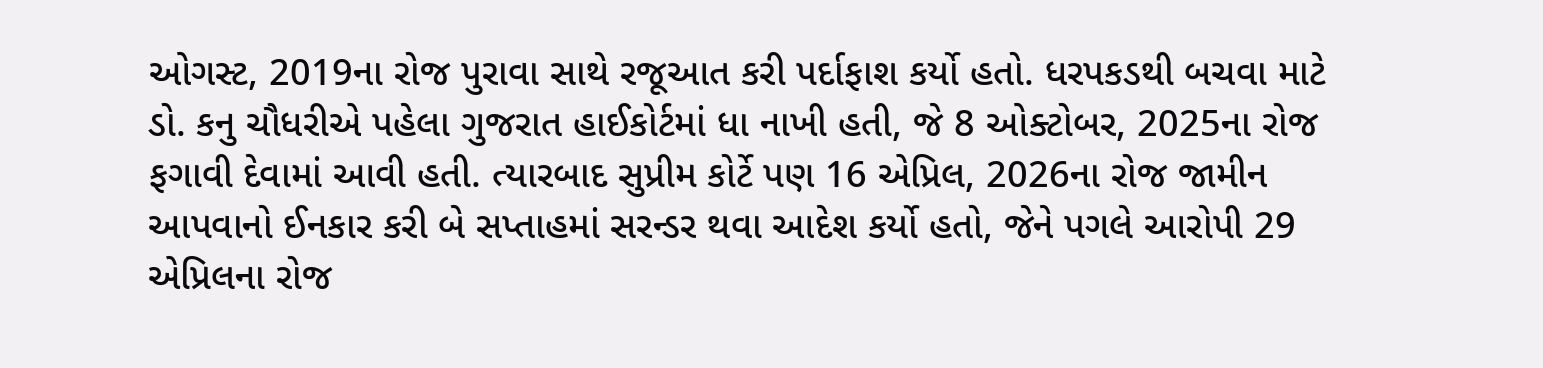ઓગસ્ટ, 2019ના રોજ પુરાવા સાથે રજૂઆત કરી પર્દાફાશ કર્યો હતો. ધરપકડથી બચવા માટે ડો. કનુ ચૌધરીએ પહેલા ગુજરાત હાઈકોર્ટમાં ધા નાખી હતી, જે 8 ઓક્ટોબર, 2025ના રોજ ફગાવી દેવામાં આવી હતી. ત્યારબાદ સુપ્રીમ કોર્ટે પણ 16 એપ્રિલ, 2026ના રોજ જામીન આપવાનો ઈનકાર કરી બે સપ્તાહમાં સરન્ડર થવા આદેશ કર્યો હતો, જેને પગલે આરોપી 29 એપ્રિલના રોજ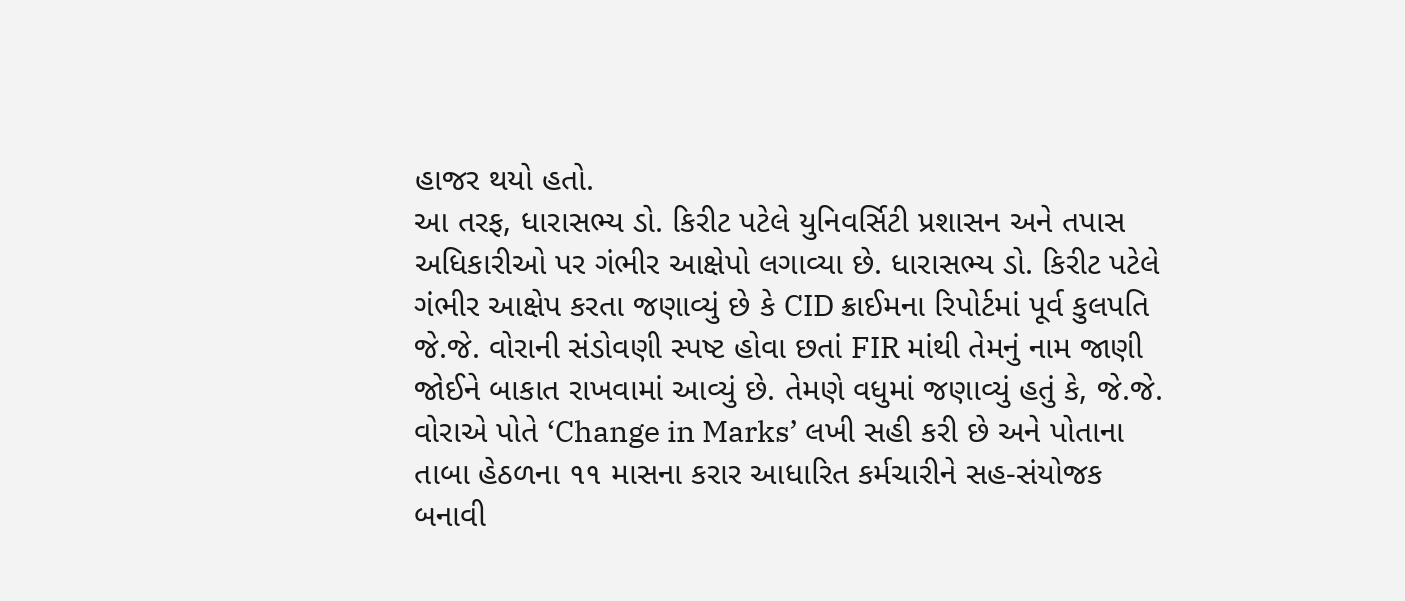હાજર થયો હતો.
આ તરફ, ધારાસભ્ય ડો. કિરીટ પટેલે યુનિવર્સિટી પ્રશાસન અને તપાસ અધિકારીઓ પર ગંભીર આક્ષેપો લગાવ્યા છે. ધારાસભ્ય ડો. કિરીટ પટેલે ગંભીર આક્ષેપ કરતા જણાવ્યું છે કે CID ક્રાઈમના રિપોર્ટમાં પૂર્વ કુલપતિ જે.જે. વોરાની સંડોવણી સ્પષ્ટ હોવા છતાં FIR માંથી તેમનું નામ જાણી જોઈને બાકાત રાખવામાં આવ્યું છે. તેમણે વધુમાં જણાવ્યું હતું કે, જે.જે. વોરાએ પોતે ‘Change in Marks’ લખી સહી કરી છે અને પોતાના તાબા હેઠળના ૧૧ માસના કરાર આધારિત કર્મચારીને સહ-સંયોજક બનાવી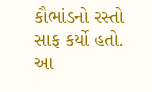કૌભાંડનો રસ્તો સાફ કર્યો હતો. આ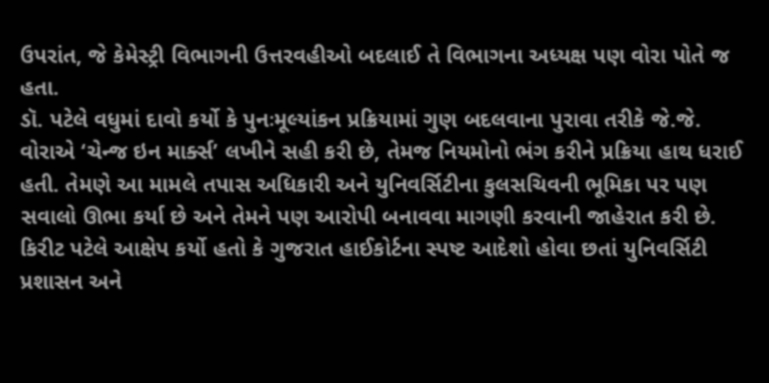ઉપરાંત, જે કેમેસ્ટ્રી વિભાગની ઉત્તરવહીઓ બદલાઈ તે વિભાગના અધ્યક્ષ પણ વોરા પોતે જ હતા.
ડૉ. પટેલે વધુમાં દાવો કર્યો કે પુનઃમૂલ્યાંકન પ્રક્રિયામાં ગુણ બદલવાના પુરાવા તરીકે જે.જે. વોરાએ ‘ચેન્જ ઇન માર્ક્સ’ લખીને સહી કરી છે, તેમજ નિયમોનો ભંગ કરીને પ્રક્રિયા હાથ ધરાઈ હતી. તેમણે આ મામલે તપાસ અધિકારી અને યુનિવર્સિટીના કુલસચિવની ભૂમિકા પર પણ સવાલો ઊભા કર્યા છે અને તેમને પણ આરોપી બનાવવા માગણી કરવાની જાહેરાત કરી છે.
કિરીટ પટેલે આક્ષેપ કર્યો હતો કે ગુજરાત હાઈકોર્ટના સ્પષ્ટ આદેશો હોવા છતાં યુનિવર્સિટી પ્રશાસન અને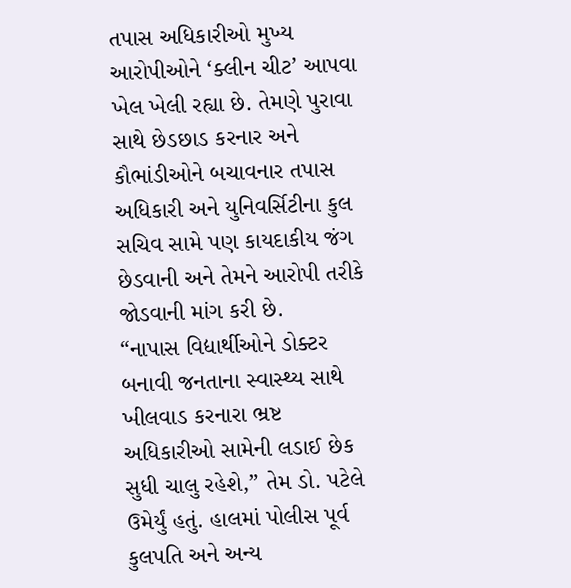તપાસ અધિકારીઓ મુખ્ય આરોપીઓને ‘ક્લીન ચીટ’ આપવા ખેલ ખેલી રહ્યા છે. તેમણે પુરાવા સાથે છેડછાડ કરનાર અને કૌભાંડીઓને બચાવનાર તપાસ અધિકારી અને યુનિવર્સિટીના કુલ સચિવ સામે પણ કાયદાકીય જંગ છેડવાની અને તેમને આરોપી તરીકે જોડવાની માંગ કરી છે.
“નાપાસ વિદ્યાર્થીઓને ડોક્ટર બનાવી જનતાના સ્વાસ્થ્ય સાથે ખીલવાડ કરનારા ભ્રષ્ટ અધિકારીઓ સામેની લડાઈ છેક સુધી ચાલુ રહેશે,” તેમ ડો. પટેલે ઉમેર્યું હતું. હાલમાં પોલીસ પૂર્વ કુલપતિ અને અન્ય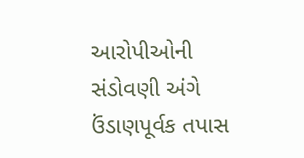આરોપીઓની સંડોવણી અંગે ઉંડાણપૂર્વક તપાસ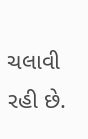ચલાવી રહી છે.